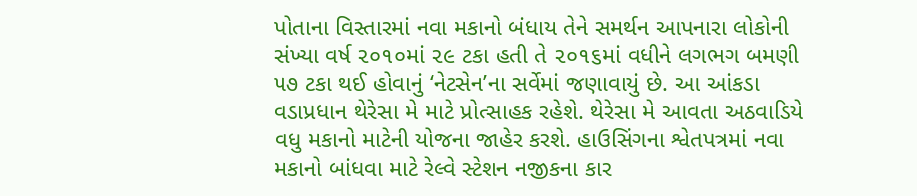પોતાના વિસ્તારમાં નવા મકાનો બંધાય તેને સમર્થન આપનારા લોકોની સંખ્યા વર્ષ ૨૦૧૦માં ૨૯ ટકા હતી તે ૨૦૧૬માં વધીને લગભગ બમણી ૫૭ ટકા થઈ હોવાનું ‘નેટસેન’ના સર્વેમાં જણાવાયું છે. આ આંકડા વડાપ્રધાન થેરેસા મે માટે પ્રોત્સાહક રહેશે. થેરેસા મે આવતા અઠવાડિયે વધુ મકાનો માટેની યોજના જાહેર કરશે. હાઉસિંગના શ્વેતપત્રમાં નવા મકાનો બાંધવા માટે રેલ્વે સ્ટેશન નજીકના કાર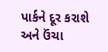પાર્કને દૂર કરાશે અને ઉંચા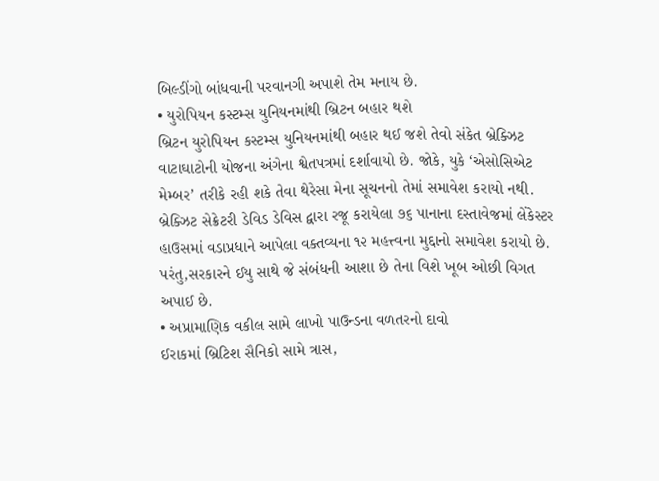બિલ્ડીંગો બાંધવાની પરવાનગી અપાશે તેમ મનાય છે.
• યુરોપિયન કસ્ટમ્સ યુનિયનમાંથી બ્રિટન બહાર થશે
બ્રિટન યુરોપિયન કસ્ટમ્સ યુનિયનમાંથી બહાર થઈ જશે તેવો સંકેત બ્રેક્ઝિટ વાટાઘાટોની યોજના અંગેના શ્વેતપત્રમાં દર્શાવાયો છે. જોકે, યુકે ‘એસોસિએટ મેમ્બર’ તરીકે રહી શકે તેવા થેરેસા મેના સૂચનનો તેમાં સમાવેશ કરાયો નથી. બ્રેક્ઝિટ સેક્રેટરી ડેવિડ ડેવિસ દ્વારા રજૂ કરાયેલા ૭૬ પાનાના દસ્તાવેજમાં લેંકેસ્ટર હાઉસમાં વડાપ્રધાને આપેલા વક્તવ્યના ૧૨ મહત્ત્વના મુદ્દાનો સમાવેશ કરાયો છે. પરંતુ,સરકારને ઈયુ સાથે જે સંબંધની આશા છે તેના વિશે ખૂબ ઓછી વિગત અપાઈ છે.
• અપ્રામાણિક વકીલ સામે લાખો પાઉન્ડના વળતરનો દાવો
ઈરાકમાં બ્રિટિશ સૈનિકો સામે ત્રાસ,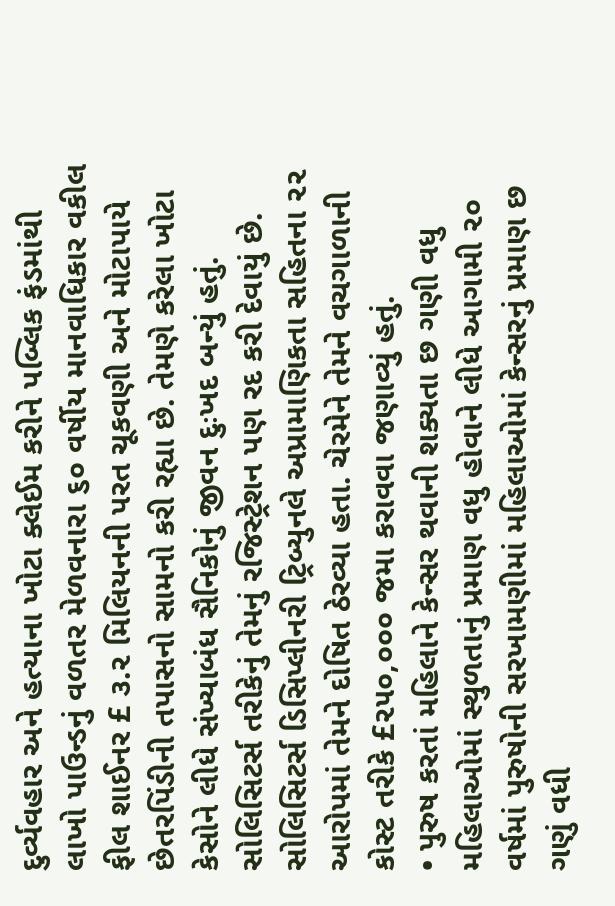દુર્વ્યવહાર અને હત્યાના ખોટા ક્લેઈમ કરીને પબ્લિક ફંડમાંથી લાખો પાઉન્ડનું વળતર મેળવનારા ૬૦ વર્ષીય માનવાધિકાર વકીલ ફીલ શાઈનર £ ૩.૨ મિલિયનની પરત ચૂકવણી અને મોટાપાયે છેતરપિંડીની તપાસનો સામનો કરી રહ્યા છે. તેમણે કરેલા ખોટા કેસોને લીધે સંખ્યાબંધ સૈનિકોનું જીવન દુઃખદ બન્યું હતું. સોલિસિટર્સ તરીકેનું તેમનું રજિસ્ટ્રેશન પણ રદ કરી દેવાયું છે. સોલિસિટર્સ ડિસિપ્લીનરી ટ્રિબ્યુનલે અપ્રામાણિકતા સહિતના ૨૨ આરોપમાં તેમને દોષિત ઠેરવ્યા હતા. ચેરમેને તેમને વચગાળાની કોસ્ટ તરીકે £૨૫૦,૦૦૦ જમા કરાવવા જણાવ્યું હતું.
• પુરુષ કરતાં મહિલાને કેન્સર થવાની શક્યતા છ ગણી વધુ
મહિલાઓમાં સ્થુળતાનું પ્રમાણ વધુ હોવાને લીધે આગામી ૨૦ વર્ષમાં પુરુષોની સરખામણીમાં મહિલાઓમાં કેન્સરનું પ્રમાણ છ ગણું વધી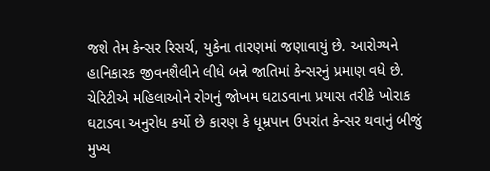જશે તેમ કેન્સર રિસર્ચ, યુકેના તારણમાં જણાવાયું છે. આરોગ્યને હાનિકારક જીવનશૈલીને લીધે બન્ને જાતિમાં કેન્સરનું પ્રમાણ વધે છે. ચેરિટીએ મહિલાઓને રોગનું જોખમ ઘટાડવાના પ્રયાસ તરીકે ખોરાક ઘટાડવા અનુરોધ કર્યો છે કારણ કે ધૂમ્રપાન ઉપરાંત કેન્સર થવાનું બીજું મુખ્ય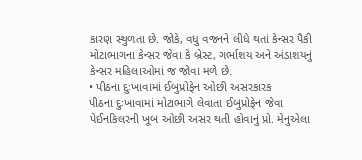કારણ સ્થુળતા છે. જોકે, વધુ વજનને લીધે થતાં કેન્સર પૈકી મોટાભાગના કેન્સર જેવા કે બ્રેસ્ટ, ગર્ભાશય અને અંડાશયનું કેન્સર મહિલાઓમાં જ જોવા મળે છે.
• પીઠના દુઃખાવામાં ઈબુપ્રોફેન ઓછી અસરકારક
પીઠના દુઃખાવામાં મોટાભાગે લેવાતા ઈબુપ્રોફેન જેવા પેઈનકિલરની ખૂબ ઓછી અસર થતી હોવાનું પ્રો. મેનુએલા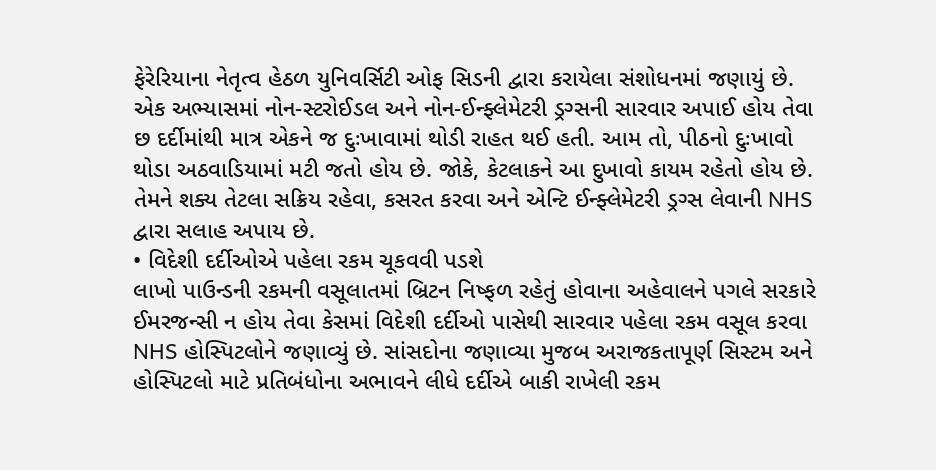ફેરેરિયાના નેતૃત્વ હેઠળ યુનિવર્સિટી ઓફ સિડની દ્વારા કરાયેલા સંશોધનમાં જણાયું છે. એક અભ્યાસમાં નોન-સ્ટરોઈડલ અને નોન-ઈન્ફ્લેમેટરી ડ્રગ્સની સારવાર અપાઈ હોય તેવા છ દર્દીમાંથી માત્ર એકને જ દુઃખાવામાં થોડી રાહત થઈ હતી. આમ તો, પીઠનો દુઃખાવો થોડા અઠવાડિયામાં મટી જતો હોય છે. જોકે, કેટલાકને આ દુખાવો કાયમ રહેતો હોય છે. તેમને શક્ય તેટલા સક્રિય રહેવા, કસરત કરવા અને એન્ટિ ઈન્ફ્લેમેટરી ડ્રગ્સ લેવાની NHS દ્વારા સલાહ અપાય છે.
• વિદેશી દર્દીઓએ પહેલા રકમ ચૂકવવી પડશે
લાખો પાઉન્ડની રકમની વસૂલાતમાં બ્રિટન નિષ્ફળ રહેતું હોવાના અહેવાલને પગલે સરકારે ઈમરજન્સી ન હોય તેવા કેસમાં વિદેશી દર્દીઓ પાસેથી સારવાર પહેલા રકમ વસૂલ કરવા NHS હોસ્પિટલોને જણાવ્યું છે. સાંસદોના જણાવ્યા મુજબ અરાજકતાપૂર્ણ સિસ્ટમ અને હોસ્પિટલો માટે પ્રતિબંધોના અભાવને લીધે દર્દીએ બાકી રાખેલી રકમ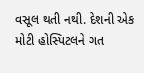વસૂલ થતી નથી. દેશની એક મોટી હોસ્પિટલને ગત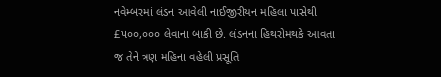નવેમ્બરમાં લંડન આવેલી નાઈજીરીયન મહિલા પાસેથી £૫૦૦,૦૦૦ લેવાના બાકી છે. લંડનના હિથરોમથકે આવતા જ તેને ત્રણ મહિના વહેલી પ્રસૂતિ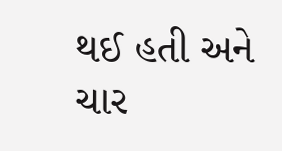થઈ હતી અને ચાર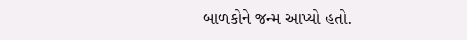બાળકોને જન્મ આપ્યો હતો.